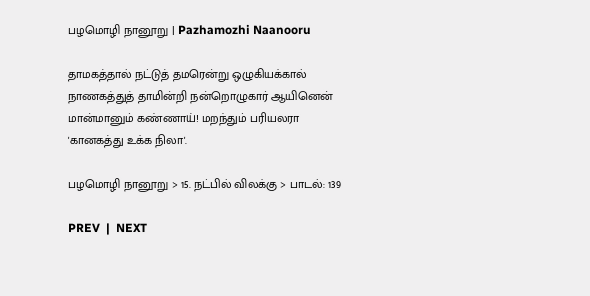பழமொழி நானூறு | Pazhamozhi Naanooru

தாமகத்தால் நட்டுத் தமரென்று ஒழுகியக்கால்
நாணகத்துத் தாமின்றி நன்றொழுகார் ஆயினென்
மான்மானும் கண்ணாய்! மறந்தும் பரியலரா
'கானகத்து உக்க நிலா'.

பழமொழி நானூறு > 15. நட்பில் விலக்கு > பாடல்: 139

PREV  |  NEXT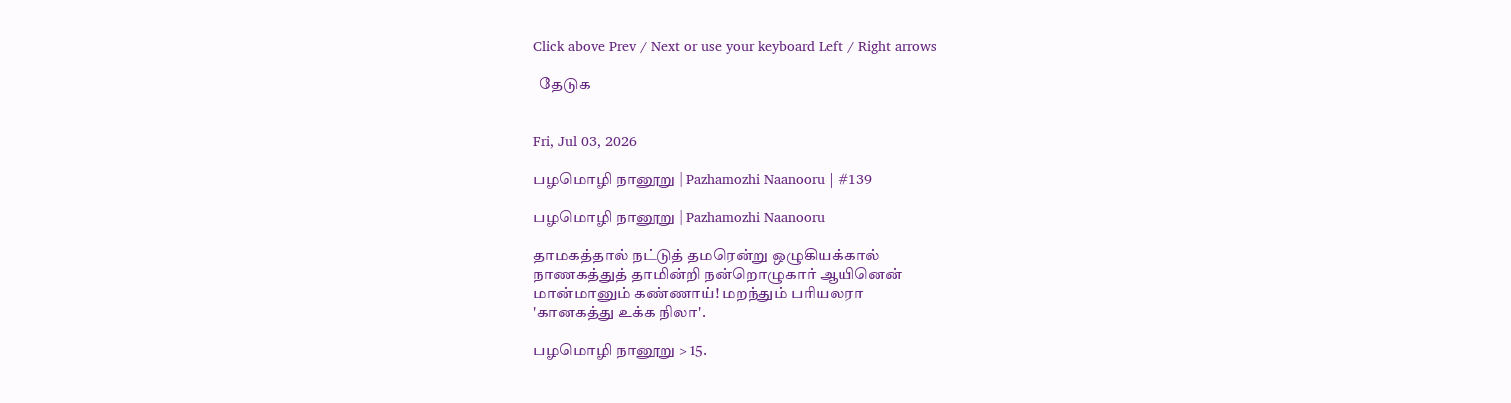Click above Prev / Next or use your keyboard Left / Right arrows

  தேடுக


Fri, Jul 03, 2026

பழமொழி நானூறு | Pazhamozhi Naanooru | #139

பழமொழி நானூறு | Pazhamozhi Naanooru

தாமகத்தால் நட்டுத் தமரென்று ஒழுகியக்கால்
நாணகத்துத் தாமின்றி நன்றொழுகார் ஆயினென்
மான்மானும் கண்ணாய்! மறந்தும் பரியலரா
'கானகத்து உக்க நிலா'.

பழமொழி நானூறு > 15.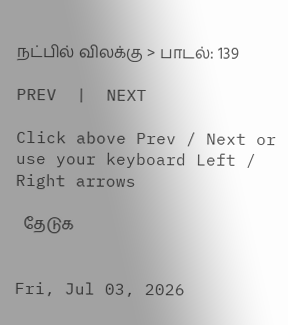நட்பில் விலக்கு > பாடல்: 139

PREV  |  NEXT

Click above Prev / Next or use your keyboard Left / Right arrows

  தேடுக


Fri, Jul 03, 2026